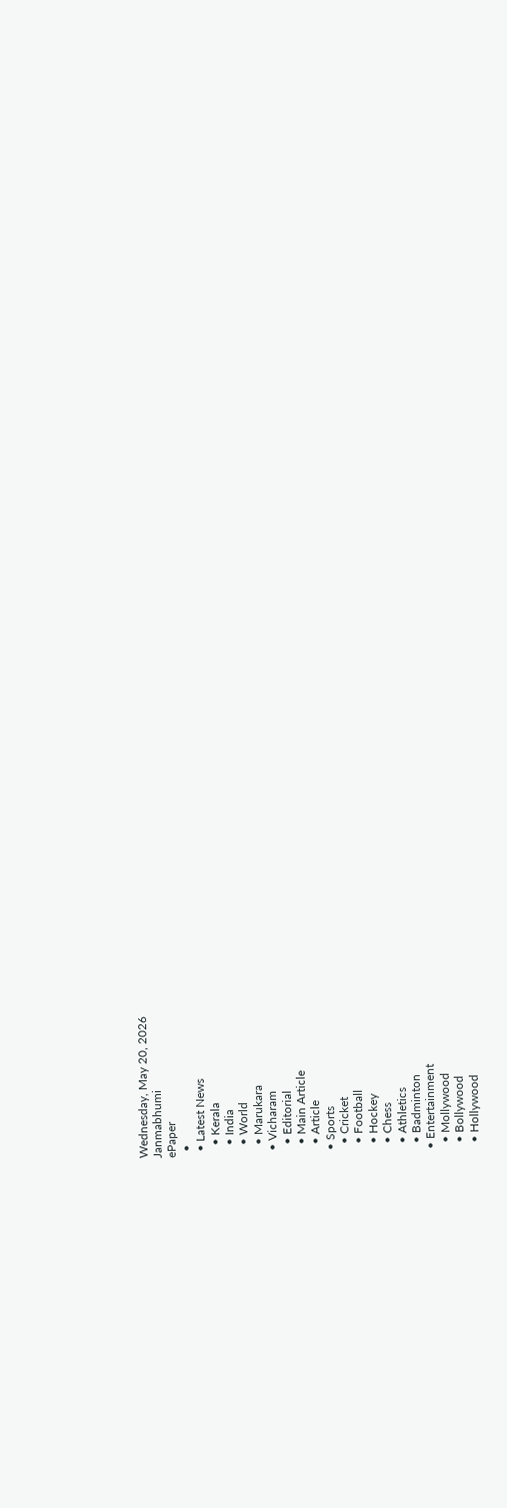Wednesday, May 20, 2026
Janmabhumi
ePaper
  •
  • Latest News
    • Kerala
    • India
    • World
    • Marukara
  • Vicharam
    • Editorial
    • Main Article
    • Article
  • Sports
    • Cricket
    • Football
    • Hockey
    • Chess
    • Athletics
    • Badminton
  • Entertainment
    • Mollywood
    • Bollywood
    • Hollywood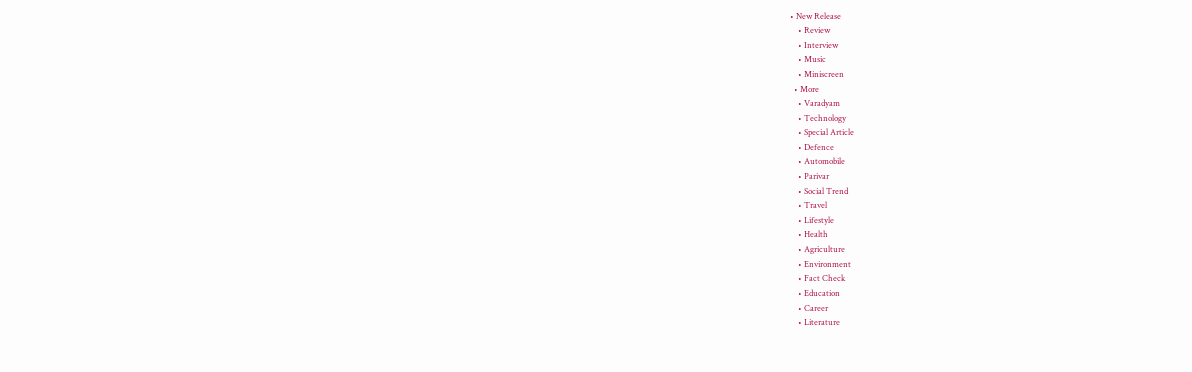• New Release
    • Review
    • Interview
    • Music
    • Miniscreen
  • More
    • Varadyam
    • Technology
    • Special Article
    • Defence
    • Automobile
    • Parivar
    • Social Trend
    • Travel
    • Lifestyle
    • Health
    • Agriculture
    • Environment
    • Fact Check
    • Education
    • Career
    • Literature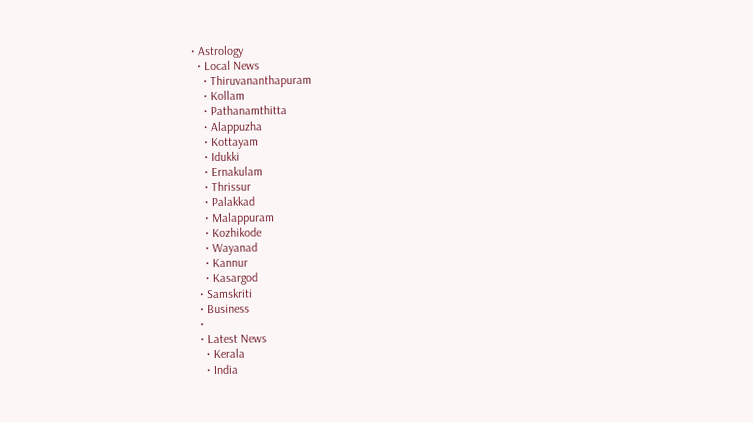• Astrology
  • Local News
    • Thiruvananthapuram
    • Kollam
    • Pathanamthitta
    • Alappuzha
    • Kottayam
    • Idukki
    • Ernakulam
    • Thrissur
    • Palakkad
    • Malappuram
    • Kozhikode
    • Wayanad
    • Kannur
    • Kasargod
  • Samskriti
  • Business
  •
  • Latest News
    • Kerala
    • India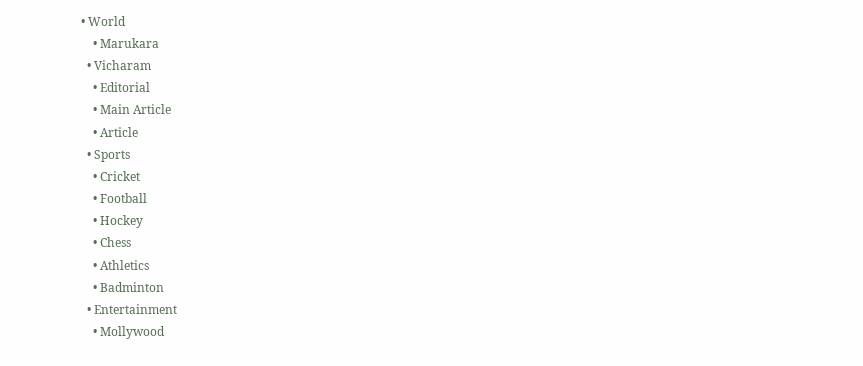• World
    • Marukara
  • Vicharam
    • Editorial
    • Main Article
    • Article
  • Sports
    • Cricket
    • Football
    • Hockey
    • Chess
    • Athletics
    • Badminton
  • Entertainment
    • Mollywood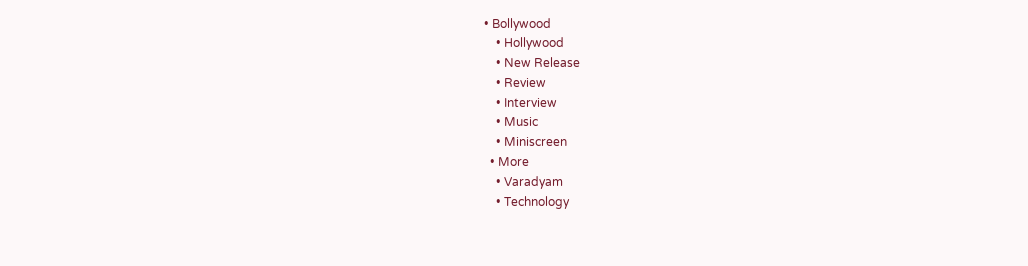• Bollywood
    • Hollywood
    • New Release
    • Review
    • Interview
    • Music
    • Miniscreen
  • More
    • Varadyam
    • Technology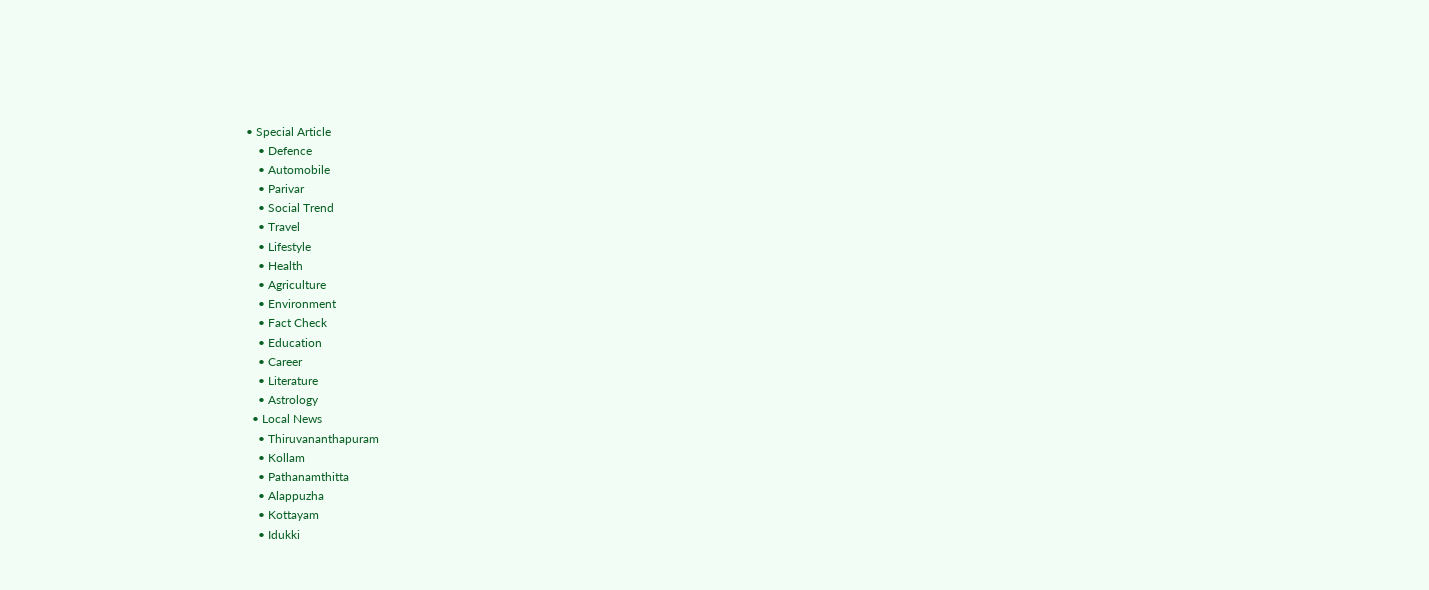• Special Article
    • Defence
    • Automobile
    • Parivar
    • Social Trend
    • Travel
    • Lifestyle
    • Health
    • Agriculture
    • Environment
    • Fact Check
    • Education
    • Career
    • Literature
    • Astrology
  • Local News
    • Thiruvananthapuram
    • Kollam
    • Pathanamthitta
    • Alappuzha
    • Kottayam
    • Idukki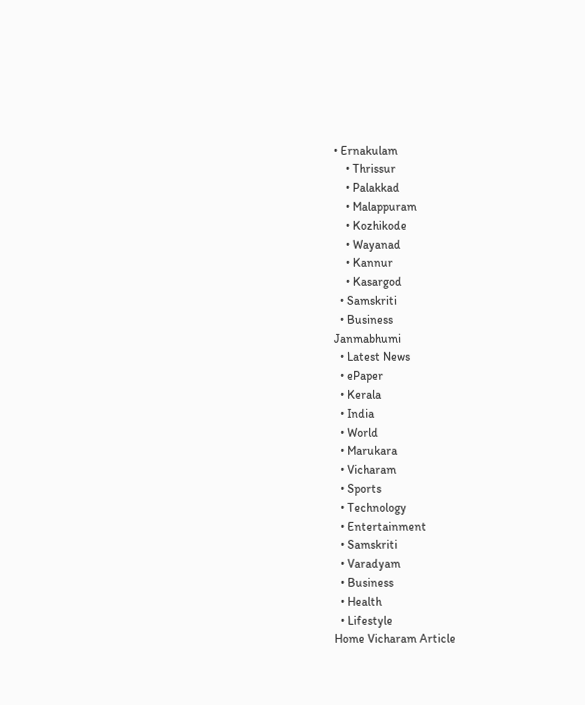• Ernakulam
    • Thrissur
    • Palakkad
    • Malappuram
    • Kozhikode
    • Wayanad
    • Kannur
    • Kasargod
  • Samskriti
  • Business
Janmabhumi
  • Latest News
  • ePaper
  • Kerala
  • India
  • World
  • Marukara
  • Vicharam
  • Sports
  • Technology
  • Entertainment
  • Samskriti
  • Varadyam
  • Business
  • Health
  • Lifestyle
Home Vicharam Article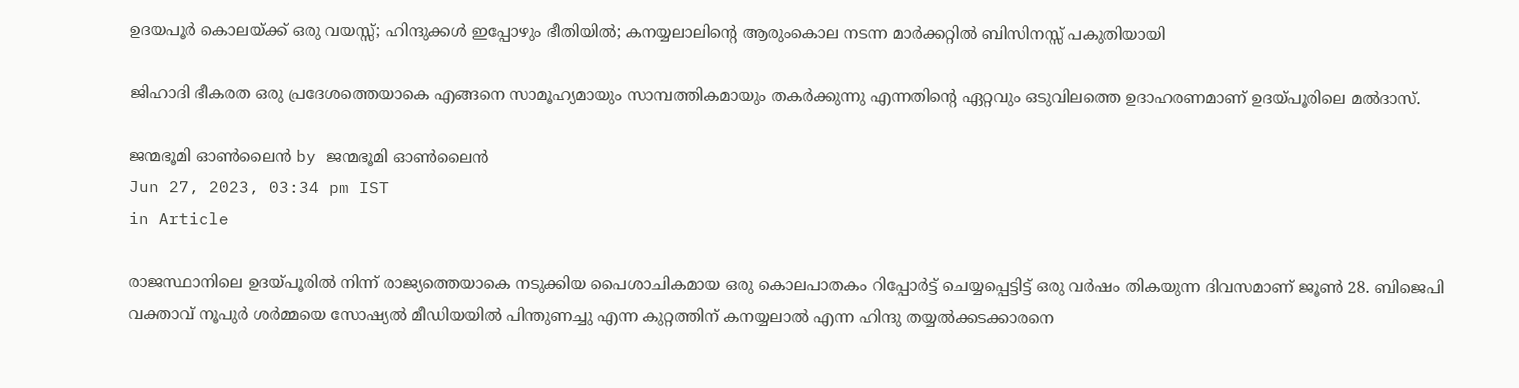ഉദയപൂര്‍ കൊലയ്‌ക്ക് ഒരു വയസ്സ്; ഹിന്ദുക്കള്‍ ഇപ്പോഴും ഭീതിയില്‍; കനയ്യലാലിന്റെ ആരുംകൊല നടന്ന മാര്‍ക്കറ്റില്‍ ബിസിനസ്സ് പകുതിയായി

ജിഹാദി ഭീകരത ഒരു പ്രദേശത്തെയാകെ എങ്ങനെ സാമൂഹ്യമായും സാമ്പത്തികമായും തകര്‍ക്കുന്നു എന്നതിന്റെ ഏറ്റവും ഒടുവിലത്തെ ഉദാഹരണമാണ് ഉദയ്‌പൂരിലെ മല്‍ദാസ്‌.

ജന്മഭൂമി ഓണ്‍ലൈന്‍ by ജന്മഭൂമി ഓണ്‍ലൈന്‍
Jun 27, 2023, 03:34 pm IST
in Article

രാജസ്ഥാനിലെ ഉദയ്‌പൂരില്‍ നിന്ന് രാജ്യത്തെയാകെ നടുക്കിയ പൈശാചികമായ ഒരു കൊലപാതകം റിപ്പോര്‍ട്ട് ചെയ്യപ്പെട്ടിട്ട് ഒരു വര്‍ഷം തികയുന്ന ദിവസമാണ് ജൂണ്‍ 28. ബിജെപി വക്താവ് നൂപുര്‍ ശര്‍മ്മയെ സോഷ്യല്‍ മീഡിയയില്‍ പിന്തുണച്ചു എന്ന കുറ്റത്തിന് കനയ്യലാല്‍ എന്ന ഹിന്ദു തയ്യല്‍ക്കടക്കാരനെ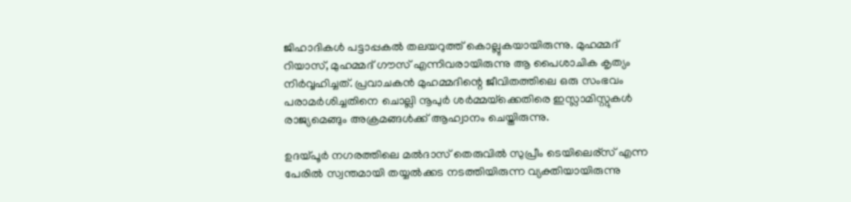ജിഹാദികള്‍ പട്ടാപ്പകല്‍ തലയറുത്ത് കൊല്ലുകയായിരുന്നു. മുഹമ്മദ്‌ റിയാസ്, മുഹമ്മദ്‌ ഗൗസ് എന്നിവരായിരുന്നു ആ പൈശാചിക കൃത്യം നിര്‍വ്വഹിച്ചത്. പ്രവാചകന്‍ മുഹമ്മദിന്റെ ജീവിതത്തിലെ ഒരു സംഭവം പരാമര്‍ശിച്ചതിനെ ചൊല്ലി നൂപുര്‍ ശര്‍മ്മയ്‌ക്കെതിരെ ഇസ്ലാമിസ്റ്റുകള്‍ രാജ്യമെങ്ങും അക്രമങ്ങള്‍ക്ക് ആഹ്വാനം ചെയ്തിരുന്നു.

ഉദയ്‌പൂര്‍ നഗരത്തിലെ മല്‍ദാസ്‌ തെരുവില്‍ സുപ്രീം ടെയിലെര്സ് എന്ന പേരില്‍ സ്വന്തമായി തയ്യല്‍ക്കട നടത്തിയിരുന്ന വ്യക്തിയായിരുന്നു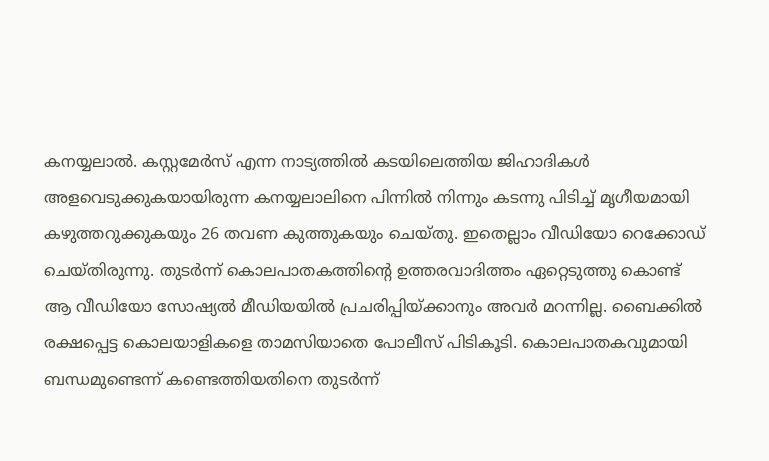കനയ്യലാല്‍. കസ്റ്റമേര്‍സ് എന്ന നാട്യത്തില്‍ കടയിലെത്തിയ ജിഹാദികള്‍ അളവെടുക്കുകയായിരുന്ന കനയ്യലാലിനെ പിന്നില്‍ നിന്നും കടന്നു പിടിച്ച് മൃഗീയമായി കഴുത്തറുക്കുകയും 26 തവണ കുത്തുകയും ചെയ്തു. ഇതെല്ലാം വീഡിയോ റെക്കോഡ് ചെയ്തിരുന്നു. തുടര്‍ന്ന് കൊലപാതകത്തിന്റെ ഉത്തരവാദിത്തം ഏറ്റെടുത്തു കൊണ്ട് ആ വീഡിയോ സോഷ്യല്‍ മീഡിയയില്‍ പ്രചരിപ്പിയ്‌ക്കാനും അവര്‍ മറന്നില്ല. ബൈക്കില്‍ രക്ഷപ്പെട്ട കൊലയാളികളെ താമസിയാതെ പോലീസ് പിടികൂടി. കൊലപാതകവുമായി ബന്ധമുണ്ടെന്ന് കണ്ടെത്തിയതിനെ തുടര്‍ന്ന്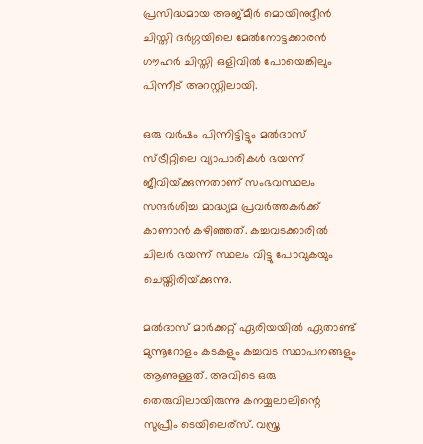പ്രസിദ്ധമായ അജ്മീര്‍ മൊയിനുദ്ദീന്‍ ചിസ്തി ദര്‍ഗ്ഗയിലെ മേല്‍നോട്ടക്കാരന്‍ ഗൗഹര്‍ ചിസ്തി ഒളിവില്‍ പോയെങ്കിലും പിന്നീട് അറസ്റ്റിലായി.

ഒരു വര്‍ഷം പിന്നിട്ടിട്ടും മല്‍ദാസ്‌ സ്ട്രീറ്റിലെ വ്യാപാരികള്‍ ഭയന്ന് ജീവിയ്‌ക്കുന്നതാണ് സംഭവസ്ഥലം സന്ദര്‍ശിച്ച മാദ്ധ്യമ പ്രവര്‍ത്തകര്‍ക്ക് കാണാന്‍ കഴിഞ്ഞത്. കച്ചവടക്കാരില്‍ ചിലര്‍ ഭയന്ന് സ്ഥലം വിട്ടു പോവുകയും ചെയ്തിരിയ്‌ക്കുന്നു.

മല്‍ദാസ്‌ മാര്‍ക്കറ്റ് ഏരിയയില്‍ ഏതാണ്ട് മുന്നൂറോളം കടകളും കച്ചവട സ്ഥാപനങ്ങളും ആണുള്ളത്. അവിടെ ഒരു തെരുവിലായിരുന്നു കനയ്യലാലിന്റെ സുപ്രീം ടെയിലെര്സ്. വസ്ത്ര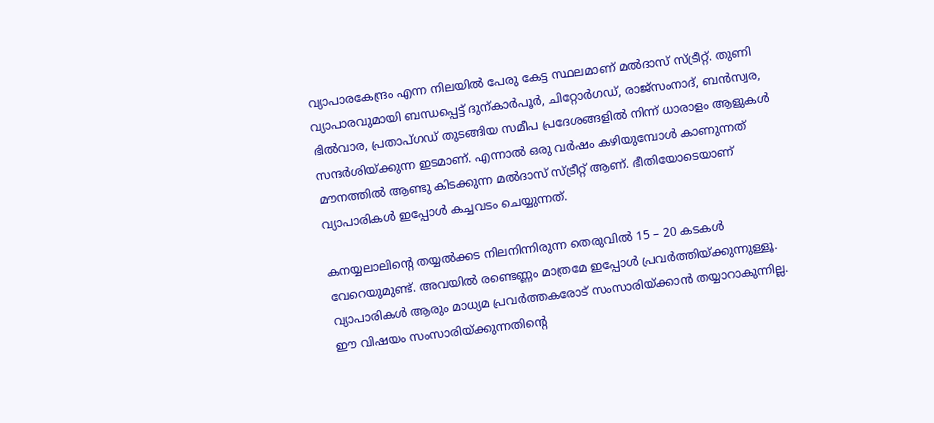വ്യാപാരകേന്ദ്രം എന്ന നിലയില്‍ പേരു കേട്ട സ്ഥലമാണ്‌ മല്‍ദാസ്‌ സ്ട്രീറ്റ്. തുണി വ്യാപാരവുമായി ബന്ധപ്പെട്ട് ദുന്കാര്‍പൂര്‍, ചിറ്റോര്‍ഗഡ്, രാജ്സംനാദ്, ബന്‍സ്വര, ഭില്‍വാര, പ്രതാപ്ഗഡ് തുടങ്ങിയ സമീപ പ്രദേശങ്ങളില്‍ നിന്ന് ധാരാളം ആളുകള്‍ സന്ദര്‍ശിയ്‌ക്കുന്ന ഇടമാണ്. എന്നാല്‍ ഒരു വര്‍ഷം കഴിയുമ്പോള്‍ കാണുന്നത് മൗനത്തില്‍ ആണ്ടു കിടക്കുന്ന മല്‍ദാസ്‌ സ്ട്രീറ്റ് ആണ്. ഭീതിയോടെയാണ് വ്യാപാരികള്‍ ഇപ്പോള്‍ കച്ചവടം ചെയ്യുന്നത്.

കനയ്യലാലിന്റെ തയ്യല്‍ക്കട നിലനിന്നിരുന്ന തെരുവില്‍ 15 – 20 കടകള്‍ വേറെയുമുണ്ട്. അവയില്‍ രണ്ടെണ്ണം മാത്രമേ ഇപ്പോള്‍ പ്രവര്‍ത്തിയ്‌ക്കുന്നുള്ളൂ. വ്യാപാരികള്‍ ആരും മാധ്യമ പ്രവര്‍ത്തകരോട് സംസാരിയ്‌ക്കാന്‍ തയ്യാറാകുന്നില്ല. ഈ വിഷയം സംസാരിയ്‌ക്കുന്നതിന്റെ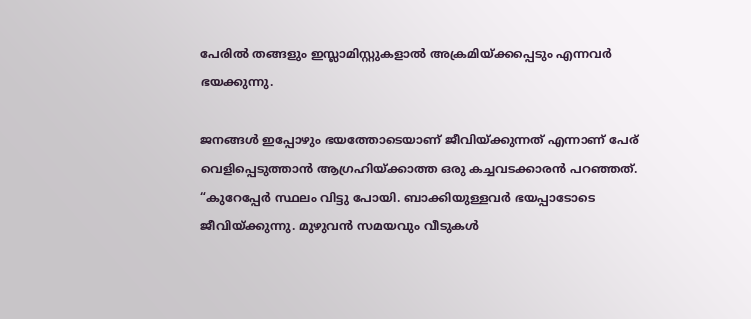പേരില്‍ തങ്ങളും ഇസ്ലാമിസ്റ്റുകളാല്‍ അക്രമിയ്‌ക്കപ്പെടും എന്നവര്‍ ഭയക്കുന്നു.

ജനങ്ങള്‍ ഇപ്പോഴും ഭയത്തോടെയാണ് ജീവിയ്‌ക്കുന്നത് എന്നാണ് പേര് വെളിപ്പെടുത്താന്‍ ആഗ്രഹിയ്‌ക്കാത്ത ഒരു കച്ചവടക്കാരന്‍ പറഞ്ഞത്. “കുറേപ്പേര്‍ സ്ഥലം വിട്ടു പോയി. ബാക്കിയുള്ളവര്‍ ഭയപ്പാടോടെ ജീവിയ്‌ക്കുന്നു. മുഴുവന്‍ സമയവും വീടുകള്‍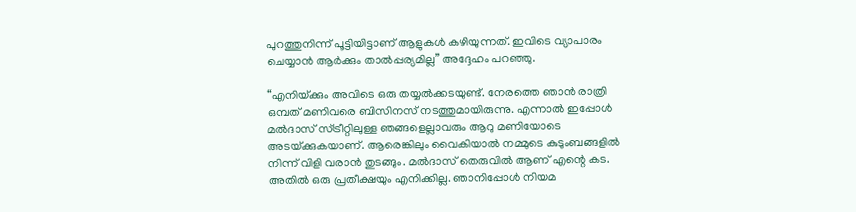പുറത്തുനിന്ന് പൂട്ടിയിട്ടാണ് ആളുകള്‍ കഴിയുന്നത്. ഇവിടെ വ്യാപാരം ചെയ്യാന്‍ ആര്‍ക്കും താല്‍പ്പര്യമില്ല” അദ്ദേഹം പറഞ്ഞു.

“എനിയ്‌ക്കും അവിടെ ഒരു തയ്യല്‍ക്കടയുണ്ട്. നേരത്തെ ഞാന്‍ രാത്രി ഒമ്പത് മണിവരെ ബിസിനസ് നടത്തുമായിരുന്നു. എന്നാല്‍ ഇപ്പോള്‍ മല്‍ദാസ്‌ സ്ട്രീറ്റിലുള്ള ഞങ്ങളെല്ലാവരും ആറു മണിയോടെ അടയ്‌ക്കുകയാണ്. ആരെങ്കിലും വൈകിയാല്‍ നമ്മുടെ കുടുംബങ്ങളില്‍ നിന്ന് വിളി വരാന്‍ തുടങ്ങും. മല്‍ദാസ്‌ തെരുവില്‍ ആണ് എന്റെ കട. അതില്‍ ഒരു പ്രതീക്ഷയും എനിക്കില്ല. ഞാനിപ്പോള്‍ നിയമ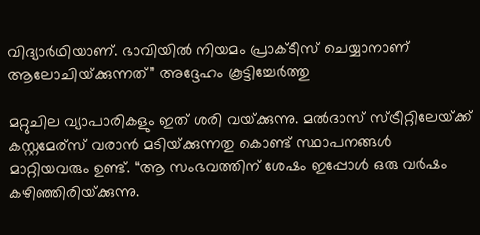വിദ്യാര്‍ഥിയാണ്. ഭാവിയില്‍ നിയമം പ്രാക്ടീസ് ചെയ്യാനാണ് ആലോചിയ്‌ക്കുന്നത്” അദ്ദേഹം കൂട്ടിച്ചേര്‍ത്തു

മറ്റുചില വ്യാപാരികളും ഇത് ശരി വയ്‌ക്കുന്നു. മല്‍ദാസ്‌ സ്ട്രീറ്റിലേയ്‌ക്ക് കസ്റ്റമേര്സ് വരാന്‍ മടിയ്‌ക്കുന്നതു കൊണ്ട് സ്ഥാപനങ്ങള്‍ മാറ്റിയവരും ഉണ്ട്. “ആ സംഭവത്തിന്‌ ശേഷം ഇപ്പോള്‍ ഒരു വര്‍ഷം കഴിഞ്ഞിരിയ്‌ക്കുന്നു.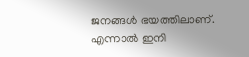ജനങ്ങള്‍ ഭയത്തിലാണ്. എന്നാല്‍ ഇനി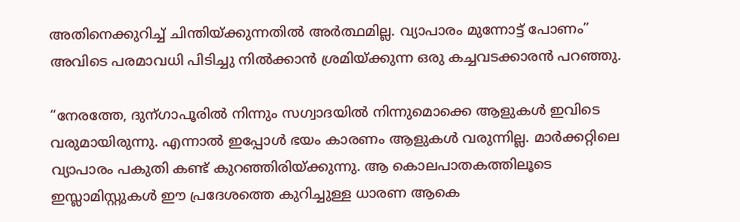അതിനെക്കുറിച്ച് ചിന്തിയ്‌ക്കുന്നതില്‍ അര്‍ത്ഥമില്ല. വ്യാപാരം മുന്നോട്ട് പോണം” അവിടെ പരമാവധി പിടിച്ചു നില്‍ക്കാന്‍ ശ്രമിയ്‌ക്കുന്ന ഒരു കച്ചവടക്കാരന്‍ പറഞ്ഞു.

“നേരത്തേ, ദുന്ഗാപൂരില്‍ നിന്നും സഗ്വാദയില്‍ നിന്നുമൊക്കെ ആളുകള്‍ ഇവിടെ വരുമായിരുന്നു. എന്നാല്‍ ഇപ്പോള്‍ ഭയം കാരണം ആളുകള്‍ വരുന്നില്ല. മാര്‍ക്കറ്റിലെ വ്യാപാരം പകുതി കണ്ട് കുറഞ്ഞിരിയ്‌ക്കുന്നു. ആ കൊലപാതകത്തിലൂടെ ഇസ്ലാമിസ്റ്റുകള്‍ ഈ പ്രദേശത്തെ കുറിച്ചുള്ള ധാരണ ആകെ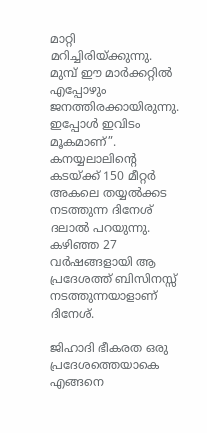മാറ്റി മറിച്ചിരിയ്‌ക്കുന്നു. മുമ്പ് ഈ മാര്‍ക്കറ്റില്‍ എപ്പോഴും ജനത്തിരക്കായിരുന്നു. ഇപ്പോള്‍ ഇവിടം മൂകമാണ്”. കനയ്യലാലിന്റെ കടയ്‌ക്ക് 150 മീറ്റര്‍ അകലെ തയ്യല്‍ക്കട നടത്തുന്ന ദിനേശ് ദലാല്‍ പറയുന്നു. കഴിഞ്ഞ 27 വര്‍ഷങ്ങളായി ആ പ്രദേശത്ത് ബിസിനസ്സ് നടത്തുന്നയാളാണ് ദിനേശ്.

ജിഹാദി ഭീകരത ഒരു പ്രദേശത്തെയാകെ എങ്ങനെ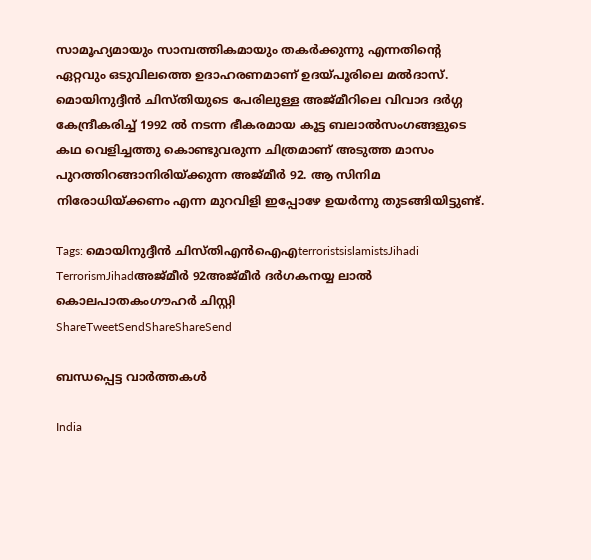സാമൂഹ്യമായും സാമ്പത്തികമായും തകര്‍ക്കുന്നു എന്നതിന്റെ ഏറ്റവും ഒടുവിലത്തെ ഉദാഹരണമാണ് ഉദയ്‌പൂരിലെ മല്‍ദാസ്‌. മൊയിനുദ്ദീന്‍ ചിസ്തിയുടെ പേരിലുള്ള അജ്മീറിലെ വിവാദ ദര്‍ഗ്ഗ കേന്ദ്രീകരിച്ച് 1992 ല്‍ നടന്ന ഭീകരമായ കൂട്ട ബലാല്‍സംഗങ്ങളുടെ കഥ വെളിച്ചത്തു കൊണ്ടുവരുന്ന ചിത്രമാണ് അടുത്ത മാസം പുറത്തിറങ്ങാനിരിയ്‌ക്കുന്ന അജ്മീര്‍ 92. ആ സിനിമ നിരോധിയ്‌ക്കണം എന്ന മുറവിളി ഇപ്പോഴേ ഉയര്‍ന്നു തുടങ്ങിയിട്ടുണ്ട്.

Tags: മൊയിനുദ്ദീന്‍ ചിസ്തിഎൻ‌ഐ‌എterroristsislamistsJihadi TerrorismJihadഅജ്മീര്‍ 92അജ്മീര്‍ ദര്‍ഗകനയ്യ ലാല്‍ കൊലപാതകംഗൗഹര്‍ ചിസ്റ്റി
ShareTweetSendShareShareSend

ബന്ധപ്പെട്ട വാര്‍ത്തകള്‍

India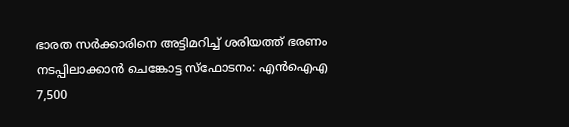ഭാരത സർക്കാരിനെ അട്ടിമറിച്ച് ശരിയത്ത് ഭരണം നടപ്പിലാക്കാൻ ചെങ്കോട്ട സ്‌ഫോടനം: എൻഐഎ 7,500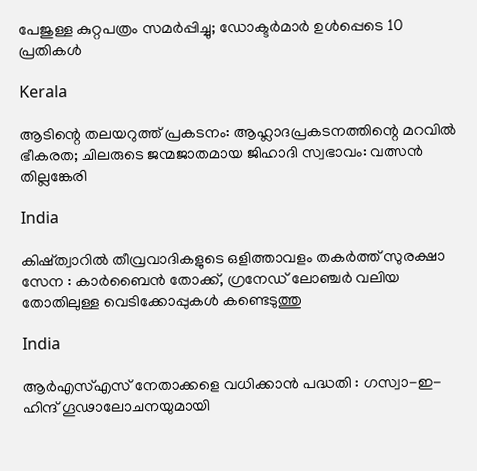പേജുള്ള കുറ്റപത്രം സമർപ്പിച്ചു; ഡോക്ടർമാർ ഉൾപ്പെടെ 10 പ്രതികൾ

Kerala

ആടിന്റെ തലയറുത്ത് പ്രകടനം: ആഹ്ലാദപ്രകടനത്തിന്റെ മറവില്‍ ഭീകരത; ചിലരുടെ ജന്മജാതമായ ജിഹാദി സ്വഭാവം: വത്സന്‍ തില്ലങ്കേരി

India

കിഷ്ത്വാറിൽ തീവ്രവാദികളുടെ ഒളിത്താവളം തകർത്ത് സുരക്ഷാ സേന : കാർബൈൻ തോക്ക്, ഗ്രനേഡ് ലോഞ്ചർ വലിയ തോതിലുള്ള വെടിക്കോപ്പുകൾ കണ്ടെടുത്തു

India

ആർ‌എസ്‌എസ് നേതാക്കളെ വധിക്കാൻ പദ്ധതി : ഗസ്വാ-ഇ-ഹിന്ദ് ഗൂഢാലോചനയുമായി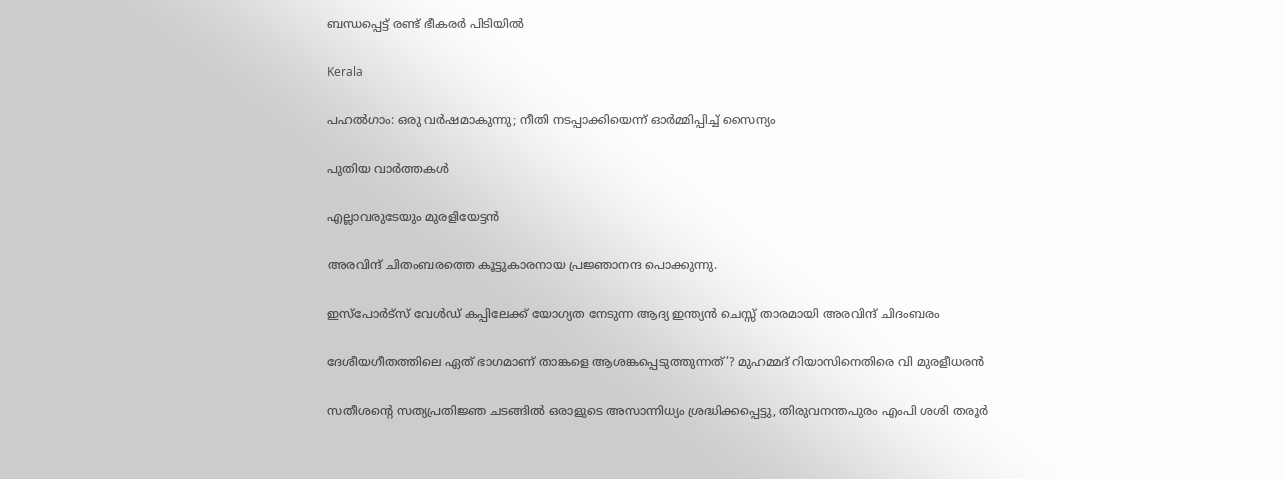ബന്ധപ്പെട്ട് രണ്ട് ഭീകരർ പിടിയിൽ

Kerala

പഹൽഗാം: ഒരു വർഷമാകുന്നു; നീതി നടപ്പാക്കിയെന്ന് ഓർമ്മിപ്പിച്ച് സൈന്യം

പുതിയ വാര്‍ത്തകള്‍

എല്ലാവരുടേയും മുരളിയേട്ടന്‍

അരവിന്ദ് ചിതംബരത്തെ കൂട്ടുകാരനായ പ്രജ്ഞാനന്ദ പൊക്കുന്നു.

ഇസ്പോര്‍ട്സ് വേള്‍ഡ് കപ്പിലേക്ക് യോഗ്യത നേടുന്ന ആദ്യ ഇന്ത്യൻ ചെസ്സ് താരമായി അരവിന്ദ് ചിദംബരം

ദേശീയഗീതത്തിലെ ഏത് ഭാഗമാണ് താങ്കളെ ആശങ്കപ്പെടുത്തുന്നത്’? മുഹമ്മദ് റിയാസിനെതിരെ വി മുരളീധരൻ

സതീശന്റെ സത്യപ്രതിജ്ഞ ചടങ്ങില്‍ ഒരാളുടെ അസാന്നിധ്യം ശ്രദ്ധിക്കപ്പെട്ടു, തിരുവനന്തപുരം എംപി ശശി തരൂര്‍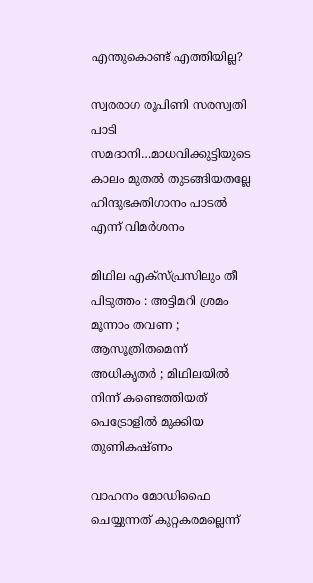എന്തുകൊണ്ട് എത്തിയില്ല?

സ്വരരാഗ രൂപിണി സരസ്വതി പാടി സമദാനി…മാധവിക്കുട്ടിയുടെ കാലം മുതല്‍ തുടങ്ങിയതല്ലേ ഹിന്ദുഭക്തിഗാനം പാടല്‍ എന്ന് വിമര്‍ശനം

മിഥില എക്സ്പ്രസിലും തീ പിടുത്തം : അട്ടിമറി ശ്രമം മൂന്നാം തവണ ;  ആസൂത്രിതമെന്ന് അധികൃതർ ; മിഥിലയിൽ നിന്ന് കണ്ടെത്തിയത് പെട്രോളിൽ മുക്കിയ തുണികഷ്ണം

വാഹനം മോഡിഫൈ ചെയ്യുന്നത് കുറ്റകരമല്ലെന്ന്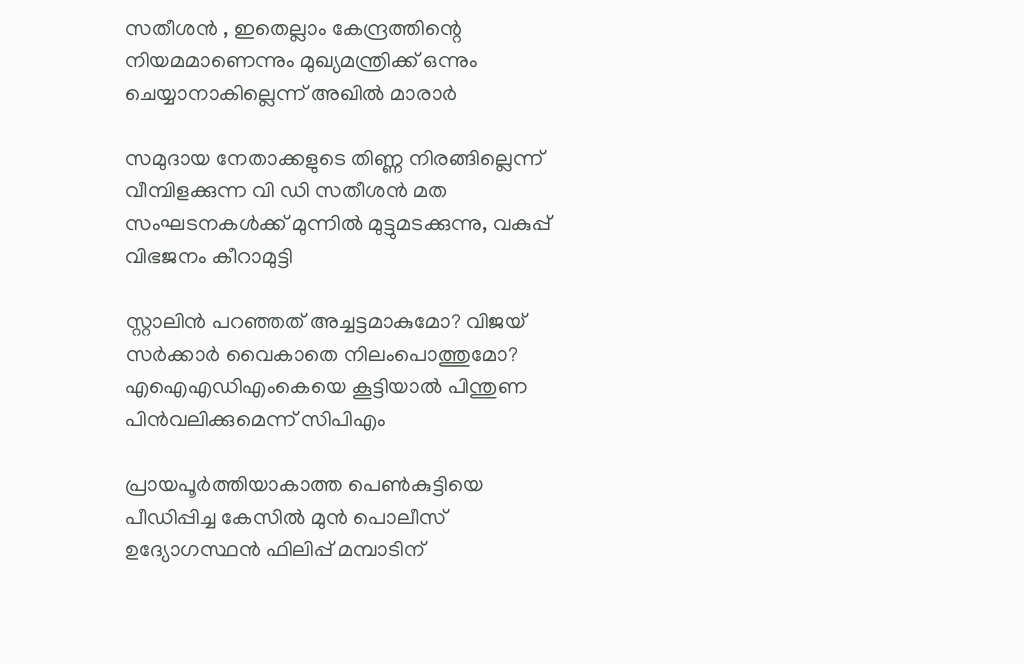സതീശന്‍ , ഇതെല്ലാം കേന്ദ്രത്തിന്റെ നിയമമാണെന്നും മുഖ്യമന്ത്രിക്ക് ഒന്നും ചെയ്യാനാകില്ലെന്ന് അഖില്‍ മാരാര്‍

സമുദായ നേതാക്കളുടെ തിണ്ണ നിരങ്ങില്ലെന്ന് വീമ്പിളക്കുന്ന വി ഡി സതീശന്‍ മത സംഘടനകള്‍ക്ക് മുന്നില്‍ മുട്ടുമടക്കുന്നു, വകുപ്പ് വിഭജനം കീറാമുട്ടി

സ്റ്റാലിന്‍ പറഞ്ഞത് അച്ചട്ടമാകുമോ? വിജയ് സർക്കാര്‍ വൈകാതെ നിലംപൊത്തുമോ? എഐഎഡിഎംകെയെ കൂട്ടിയാൽ പിന്തുണ പിൻവലിക്കുമെന്ന് സിപിഎം

പ്രായപൂര്‍ത്തിയാകാത്ത പെണ്‍കുട്ടിയെ പീഡിപ്പിച്ച കേസില്‍ മുന്‍ പൊലീസ് ഉദ്യോഗസ്ഥന്‍ ഫിലിപ്പ് മമ്പാടിന്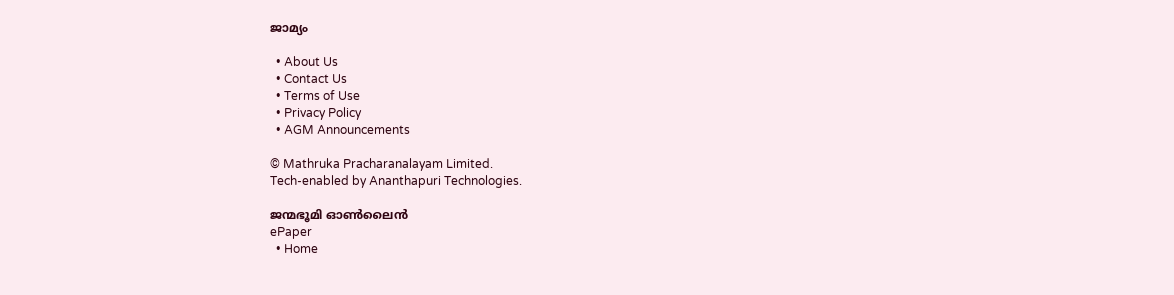ജാമ്യം

  • About Us
  • Contact Us
  • Terms of Use
  • Privacy Policy
  • AGM Announcements

© Mathruka Pracharanalayam Limited.
Tech-enabled by Ananthapuri Technologies.

ജന്മഭൂമി ഓണ്‍ലൈന്‍
ePaper
  • Home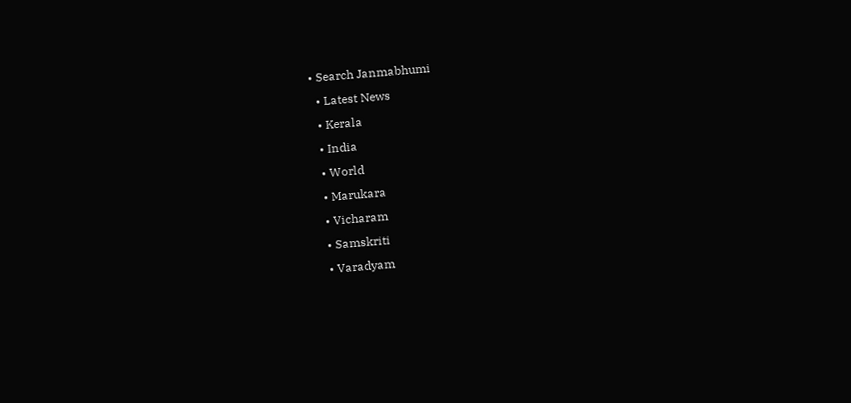• Search Janmabhumi
  • Latest News
  • Kerala
  • India
  • World
  • Marukara
  • Vicharam
  • Samskriti
  • Varadyam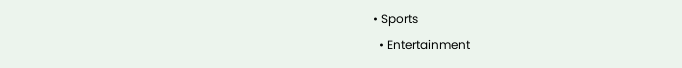• Sports
  • Entertainment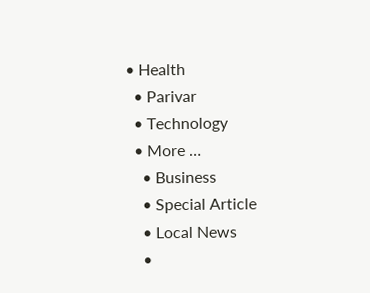• Health
  • Parivar
  • Technology
  • More …
    • Business
    • Special Article
    • Local News
    •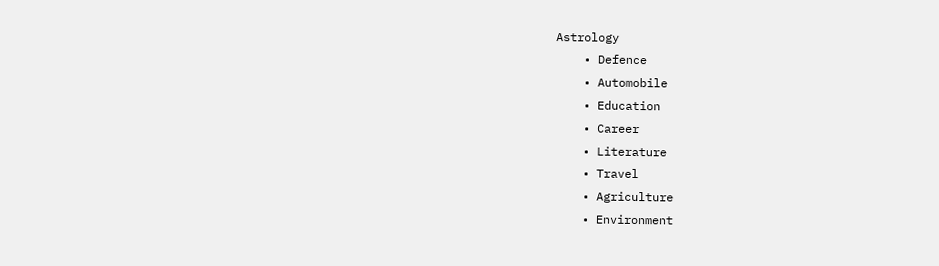Astrology
    • Defence
    • Automobile
    • Education
    • Career
    • Literature
    • Travel
    • Agriculture
    • Environment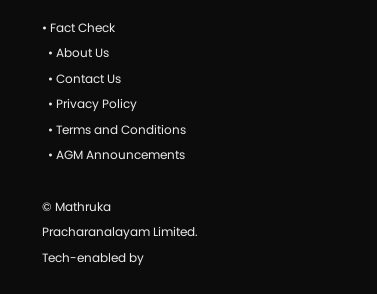• Fact Check
  • About Us
  • Contact Us
  • Privacy Policy
  • Terms and Conditions
  • AGM Announcements

© Mathruka Pracharanalayam Limited.
Tech-enabled by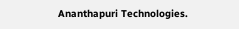Ananthapuri Technologies.